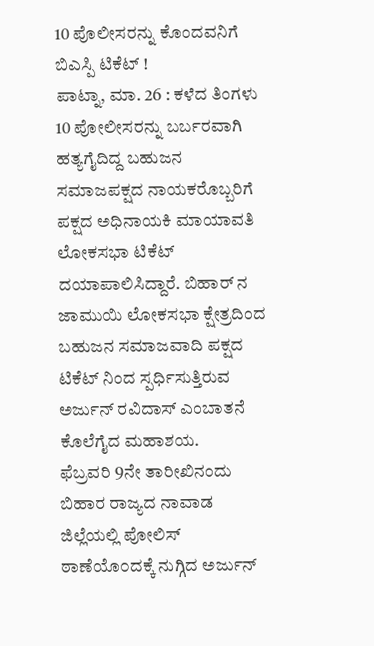10 ಪೊಲೀಸರನ್ನು ಕೊಂದವನಿಗೆ ಬಿಎಸ್ಪಿ ಟಿಕೆಟ್ !
ಪಾಟ್ನಾ, ಮಾ. 26 : ಕಳೆದ ತಿಂಗಳು 10 ಪೋಲೀಸರನ್ನು ಬರ್ಬರವಾಗಿ ಹತ್ಯಗೈದಿದ್ದ ಬಹುಜನ ಸಮಾಜಪಕ್ಷದ ನಾಯಕರೊಬ್ಬರಿಗೆ ಪಕ್ಷದ ಅಧಿನಾಯಕಿ ಮಾಯಾವತಿ ಲೋಕಸಭಾ ಟಿಕೆಟ್ ದಯಾಪಾಲಿಸಿದ್ದಾರೆ. ಬಿಹಾರ್ ನ ಜಾಮುಯಿ ಲೋಕಸಭಾ ಕ್ಷೇತ್ರದಿಂದ ಬಹುಜನ ಸಮಾಜವಾದಿ ಪಕ್ಷದ ಟಿಕೆಟ್ ನಿಂದ ಸ್ಪರ್ಧಿಸುತ್ತಿರುವ ಅರ್ಜುನ್ ರವಿದಾಸ್ ಎಂಬಾತನೆ ಕೊಲೆಗೈದ ಮಹಾಶಯ.
ಫೆಬ್ರವರಿ 9ನೇ ತಾರೀಖಿನಂದು ಬಿಹಾರ ರಾಜ್ಯದ ನಾವಾಡ ಜಿಲ್ಲೆಯಲ್ಲಿ ಪೋಲಿಸ್ ಠಾಣೆಯೊ೦ದಕ್ಕೆ ನುಗ್ಗಿದ ಅರ್ಜುನ್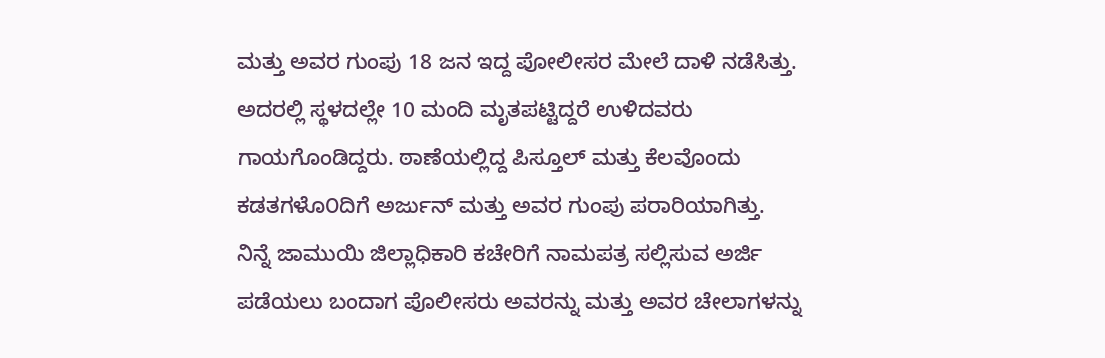ಮತ್ತು ಅವರ ಗುಂಪು 18 ಜನ ಇದ್ದ ಪೋಲೀಸರ ಮೇಲೆ ದಾಳಿ ನಡೆಸಿತ್ತು. ಅದರಲ್ಲಿ ಸ್ಥಳದಲ್ಲೇ 10 ಮಂದಿ ಮೃತಪಟ್ಟಿದ್ದರೆ ಉಳಿದವರು ಗಾಯಗೊಂಡಿದ್ದರು. ಠಾಣೆಯಲ್ಲಿದ್ದ ಪಿಸ್ತೂಲ್ ಮತ್ತು ಕೆಲವೊಂದು ಕಡತಗಳೊ೦ದಿಗೆ ಅರ್ಜುನ್ ಮತ್ತು ಅವರ ಗುಂಪು ಪರಾರಿಯಾಗಿತ್ತು.
ನಿನ್ನೆ ಜಾಮುಯಿ ಜಿಲ್ಲಾಧಿಕಾರಿ ಕಚೇರಿಗೆ ನಾಮಪತ್ರ ಸಲ್ಲಿಸುವ ಅರ್ಜಿ ಪಡೆಯಲು ಬಂದಾಗ ಪೊಲೀಸರು ಅವರನ್ನು ಮತ್ತು ಅವರ ಚೇಲಾಗಳನ್ನು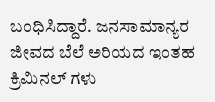ಬಂಧಿಸಿದ್ದಾರೆ. ಜನಸಾಮಾನ್ಯರ ಜೀವದ ಬೆಲೆ ಅರಿಯದ ಇಂತಹ ಕ್ರಿಮಿನಲ್ ಗಳು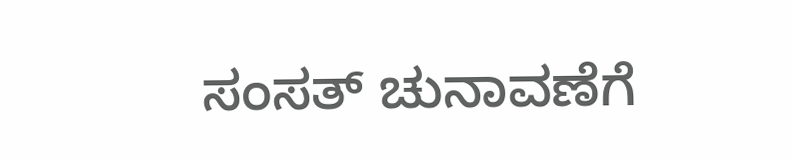ಸಂಸತ್ ಚುನಾವಣೆಗೆ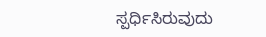ಸ್ಪರ್ಧಿಸಿರುವುದು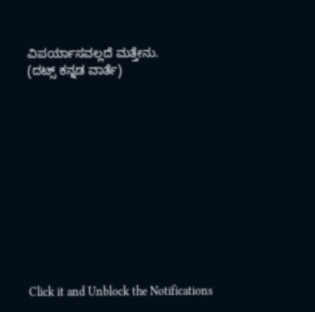ವಿಪರ್ಯಾಸವಲ್ಲದೆ ಮತ್ತೇನು.
(ದಟ್ಸ್ ಕನ್ನಡ ವಾರ್ತೆ)












Click it and Unblock the Notifications